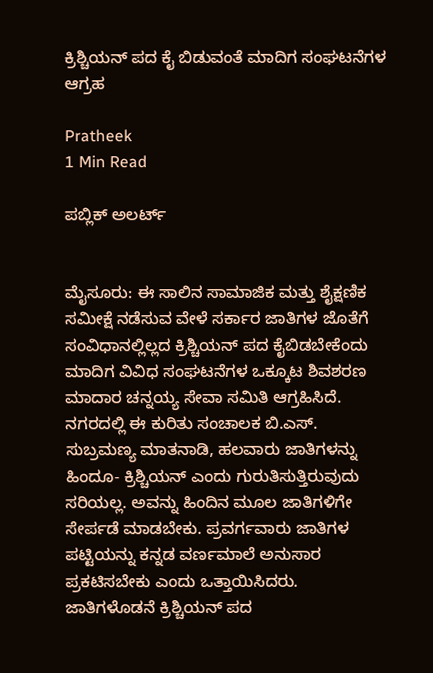ಕ್ರಿಶ್ಚಿಯನ್‌ ಪದ ಕೈ ಬಿಡುವಂತೆ ಮಾದಿಗ ಸಂಘಟನೆಗಳ ಆಗ್ರಹ

Pratheek
1 Min Read

ಪಬ್ಲಿಕ್ ಅಲರ್ಟ್


ಮೈಸೂರು: ಈ ಸಾಲಿನ ಸಾಮಾಜಿಕ ಮತ್ತು ಶೈಕ್ಷಣಿಕ ಸಮೀಕ್ಷೆ ನಡೆಸುವ ವೇಳೆ ಸರ್ಕಾರ ಜಾತಿಗಳ ಜೊತೆಗೆ ಸಂವಿಧಾನಲ್ಲಿಲ್ಲದ ಕ್ರಿಶ್ಚಿಯನ್ ಪದ ಕೈಬಿಡಬೇಕೆಂದು ಮಾದಿಗ ವಿವಿಧ ಸಂಘಟನೆಗಳ ಒಕ್ಕೂಟ ಶಿವಶರಣ ಮಾದಾರ ಚನ್ನಯ್ಯ ಸೇವಾ ಸಮಿತಿ ಆಗ್ರಹಿಸಿದೆ.
ನಗರದಲ್ಲಿ ಈ ಕುರಿತು ಸಂಚಾಲಕ ಬಿ.ಎಸ್. ಸುಬ್ರಮಣ್ಯ ಮಾತನಾಡಿ, ಹಲವಾರು ಜಾತಿಗಳನ್ನು ಹಿಂದೂ- ಕ್ರಿಶ್ಚಿಯನ್ ಎಂದು ಗುರುತಿಸುತ್ತಿರುವುದು ಸರಿಯಲ್ಲ. ಅವನ್ನು ಹಿಂದಿನ ಮೂಲ ಜಾತಿಗಳಿಗೇ ಸೇರ್ಪಡೆ ಮಾಡಬೇಕು. ಪ್ರವರ್ಗವಾರು ಜಾತಿಗಳ ಪಟ್ಟಿಯನ್ನು ಕನ್ನಡ ವರ್ಣಮಾಲೆ ಅನುಸಾರ ಪ್ರಕಟಿಸಬೇಕು ಎಂದು ಒತ್ತಾಯಿಸಿದರು. ಜಾತಿಗಳೊಡನೆ ಕ್ರಿಶ್ಚಿಯನ್ ಪದ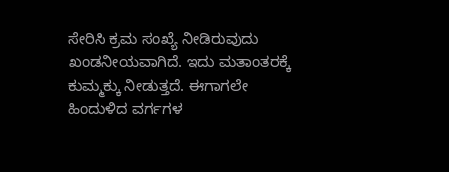ಸೇರಿಸಿ ಕ್ರಮ ಸಂಖ್ಯೆ ನೀಡಿರುವುದು ಖಂಡನೀಯವಾಗಿದೆ. ಇದು ಮತಾಂತರಕ್ಕೆ ಕುಮ್ಮಕ್ಕು ನೀಡುತ್ತದೆ. ಈಗಾಗಲೇ ಹಿಂದುಳಿದ ವರ್ಗಗಳ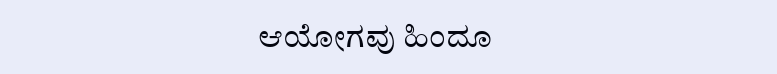ಆಯೋಗವು ಹಿಂದೂ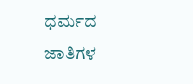ಧರ್ಮದ ಜಾತಿಗಳ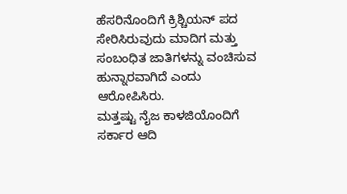ಹೆಸರಿನೊಂದಿಗೆ ಕ್ರಿಶ್ಚಿಯನ್ ಪದ ಸೇರಿಸಿರುವುದು ಮಾದಿಗ ಮತ್ತು ಸಂಬಂಧಿತ ಜಾತಿಗಳನ್ನು ವಂಚಿಸುವ ಹುನ್ನಾರವಾಗಿದೆ ಎಂದು ಆರೋಪಿಸಿರು.
ಮತ್ತಷ್ಟು ನೈಜ ಕಾಳಜಿಯೊಂದಿಗೆ ಸರ್ಕಾರ ಆದಿ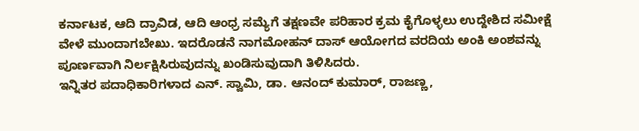ಕರ್ನಾಟಕ, ಆದಿ ದ್ರಾವಿಡ, ಆದಿ ಆಂಧ್ರ ಸಮ್ಯೆಗೆ ತಕ್ಷಣವೇ ಪರಿಹಾರ ಕ್ರಮ ಕೈಗೊಳ್ಳಲು ಉದ್ದೇಶಿದ ಸಮೀಕ್ಷೆ ವೇಳೆ ಮುಂದಾಗಬೇಖು. ಇದರೊಡನೆ ನಾಗಮೋಹನ್ ದಾಸ್ ಆಯೋಗದ ವರದಿಯ ಅಂಕಿ ಅಂಶವನ್ನು ಪೂರ್ಣವಾಗಿ ನಿರ್ಲಕ್ಷಿಸಿರುವುದನ್ನು ಖಂಡಿಸುವುದಾಗಿ ತಿಳಿಸಿದರು.
ಇನ್ನಿತರ ಪದಾಧಿಕಾರಿಗಳಾದ ಎನ್. ಸ್ವಾಮಿ, ಡಾ. ಆನಂದ್ ಕುಮಾರ್, ರಾಜಣ್ಣ,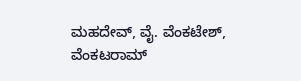ಮಹದೇವ್, ವೈ. ವೆಂಕಟೇಶ್, ವೆಂಕಟರಾಮ್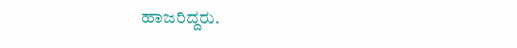ಹಾಜರಿದ್ದರು.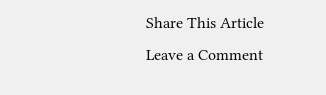Share This Article
Leave a Comment